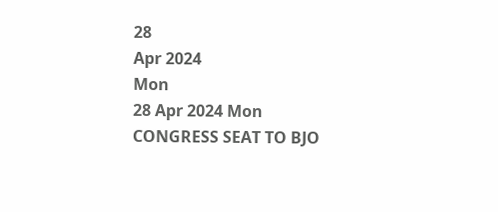28
Apr 2024
Mon
28 Apr 2024 Mon
CONGRESS SEAT TO BJO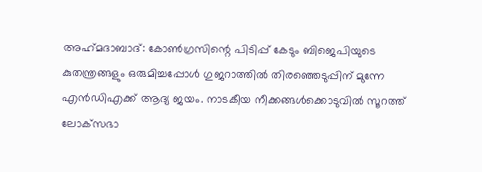അഹ്‌മദാബാദ്: കോണ്‍ഗ്രസിന്റെ പിടിപ്പ് കേടും ബിജെപിയുടെ കുതന്ത്രങ്ങളും ഒരുമിച്ചപ്പോള്‍ ഗുജറാത്തില്‍ തിരഞ്ഞെടുപ്പിന് മുന്നേ എന്‍ഡിഎക്ക് ആദ്യ ജയം. നാടകീയ നീക്കങ്ങള്‍ക്കൊടുവില്‍ സൂറത്ത് ലോക്‌സഭാ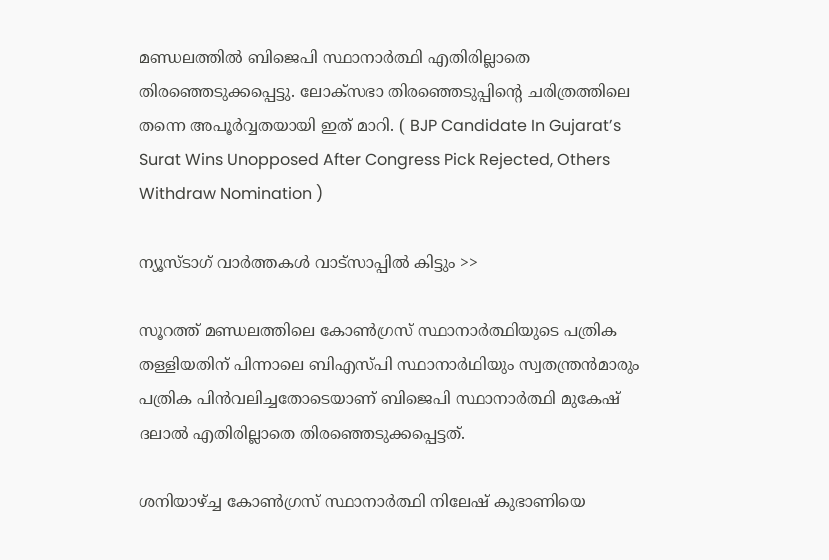മണ്ഡലത്തില്‍ ബിജെപി സ്ഥാനാര്‍ത്ഥി എതിരില്ലാതെ തിരഞ്ഞെടുക്കപ്പെട്ടു. ലോക്‌സഭാ തിരഞ്ഞെടുപ്പിന്റെ ചരിത്രത്തിലെ തന്നെ അപൂര്‍വ്വതയായി ഇത് മാറി. ( BJP Candidate In Gujarat’s Surat Wins Unopposed After Congress Pick Rejected, Others Withdraw Nomination )

ന്യൂസ്ടാഗ് വാര്‍ത്തകള്‍ വാട്‌സാപ്പില്‍ കിട്ടും >>

സൂറത്ത് മണ്ഡലത്തിലെ കോണ്‍ഗ്രസ് സ്ഥാനാര്‍ത്ഥിയുടെ പത്രിക തള്ളിയതിന് പിന്നാലെ ബിഎസ്പി സ്ഥാനാര്‍ഥിയും സ്വതന്ത്രന്‍മാരും പത്രിക പിന്‍വലിച്ചതോടെയാണ് ബിജെപി സ്ഥാനാര്‍ത്ഥി മുകേഷ് ദലാല്‍ എതിരില്ലാതെ തിരഞ്ഞെടുക്കപ്പെട്ടത്.

ശനിയാഴ്ച്ച കോണ്‍ഗ്രസ് സ്ഥാനാര്‍ത്ഥി നിലേഷ് കുഭാണിയെ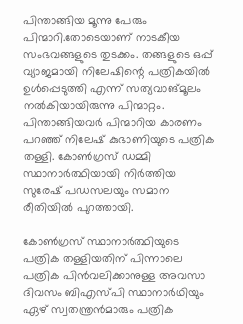പിന്താങ്ങിയ മൂന്നു പേരും പിന്മാറി.തോടെയാണ് നാടകീയ സംഭവങ്ങളുടെ തുടക്കം. തങ്ങളുടെ ഒപ്പ് വ്യാജമായി നിലേഷിന്റെ പത്രികയില്‍ ഉള്‍പ്പെടുത്തി എന്ന് സത്യവാങ്മൂലം നല്‍കിയായിരുന്നു പിന്മാറ്റം. പിന്താങ്ങിയവര്‍ പിന്മാറിയ കാരണം പറഞ്ഞ് നിലേഷ് കുഭാണിയുടെ പത്രിക തള്ളി. കോണ്‍ഗ്രസ് ഡമ്മി സ്ഥാനാര്‍ത്ഥിയായി നിര്‍ത്തിയ സുരേഷ് പഡസലയും സമാന രീതിയില്‍ പുറത്തായി.

കോണ്‍ഗ്രസ് സ്ഥാനാര്‍ത്ഥിയുടെ പത്രിക തള്ളിയതിന് പിന്നാലെ പത്രിക പിന്‍വലിക്കാനുള്ള അവസാ ദിവസം ബിഎസ്പി സ്ഥാനാര്‍ഥിയും ഏഴ് സ്വതന്ത്രന്‍മാരും പത്രിക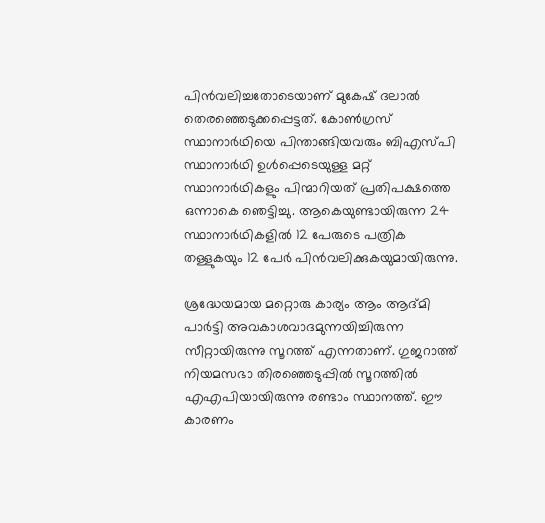പിന്‍വലിച്ചതോടെയാണ് മുകേഷ് ദലാല്‍ തെരഞ്ഞെടുക്കപ്പെട്ടത്. കോണ്‍ഗ്രസ് സ്ഥാനാര്‍ഥിയെ പിന്താങ്ങിയവരും ബിഎസ്പി സ്ഥാനാര്‍ഥി ഉള്‍പ്പെടെയുള്ള മറ്റ് സ്ഥാനാര്‍ഥികളും പിന്മാറിയത് പ്രതിപക്ഷത്തെ ഒന്നാകെ ഞെട്ടിച്ചു. ആകെയുണ്ടായിരുന്ന 24 സ്ഥാനാര്‍ഥികളില്‍ 12 പേരുടെ പത്രിക തള്ളുകയും 12 പേര്‍ പിന്‍വലിക്കുകയുമായിരുന്നു.

ശ്രദ്ധേയമായ മറ്റൊരു കാര്യം ആം ആദ്മി പാര്‍ട്ടി അവകാശവാദമുന്നയിച്ചിരുന്ന സീറ്റായിരുന്നു സൂറത്ത് എന്നതാണ്. ഗുജറാത്ത് നിയമസഭാ തിരഞ്ഞെടുപ്പില്‍ സൂറത്തില്‍ എഎപിയായിരുന്നു രണ്ടാം സ്ഥാനത്ത്. ഈ കാരണം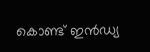കൊണ്ട് ഇന്‍ഡ്യ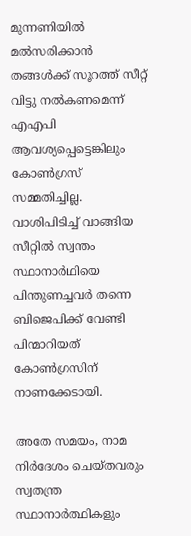മുന്നണിയില്‍ മല്‍സരിക്കാന്‍ തങ്ങള്‍ക്ക് സൂറത്ത് സീറ്റ് വിട്ടു നല്‍കണമെന്ന് എഎപി ആവശ്യപ്പെട്ടെങ്കിലും കോണ്‍ഗ്രസ് സമ്മതിച്ചില്ല. വാശിപിടിച്ച് വാങ്ങിയ സീറ്റില്‍ സ്വന്തം സ്ഥാനാര്‍ഥിയെ പിന്തുണച്ചവര്‍ തന്നെ ബിജെപിക്ക് വേണ്ടി പിന്മാറിയത് കോണ്‍ഗ്രസിന് നാണക്കേടായി.

അതേ സമയം, നാമ നിര്‍ദേശം ചെയ്തവരും സ്വതന്ത്ര സ്ഥാനാര്‍ത്ഥികളും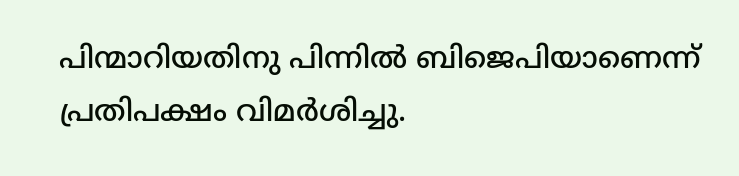പിന്മാറിയതിനു പിന്നില്‍ ബിജെപിയാണെന്ന് പ്രതിപക്ഷം വിമര്‍ശിച്ചു.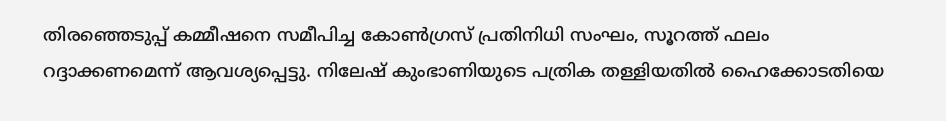തിരഞ്ഞെടുപ്പ് കമ്മീഷനെ സമീപിച്ച കോണ്‍ഗ്രസ് പ്രതിനിധി സംഘം, സൂറത്ത് ഫലം റദ്ദാക്കണമെന്ന് ആവശ്യപ്പെട്ടു. നിലേഷ് കുംഭാണിയുടെ പത്രിക തള്ളിയതില്‍ ഹൈക്കോടതിയെ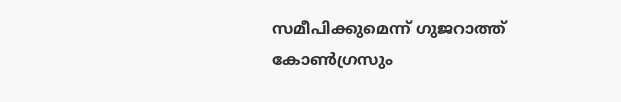സമീപിക്കുമെന്ന് ഗുജറാത്ത് കോണ്‍ഗ്രസും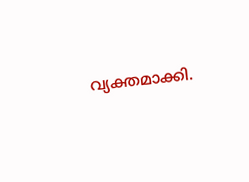വ്യക്തമാക്കി.